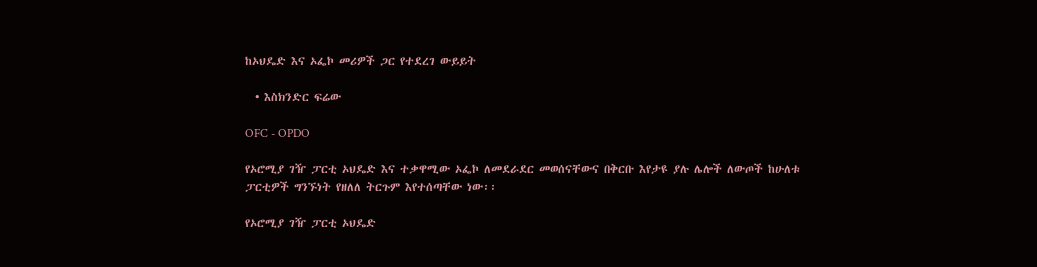ከኦህዴድ እና ኦፌኮ መሪዎች ጋር የተደረገ ውይይት

  • እስክንድር ፍሬው

OFC - OPDO

የኦሮሚያ ገዥ ፓርቲ ኦህዴድ እና ተቃዋሚው ኦፌኮ ለመደራደር መወሰናቸውና በቅርቡ እየታዩ ያሉ ሌሎች ለውጦች ከሁለቱ ፓርቲዎች ግንኙነት የዘለለ ትርጉም እየተሰጣቸው ነው፡፡

የኦሮሚያ ገዥ ፓርቲ ኦህዴድ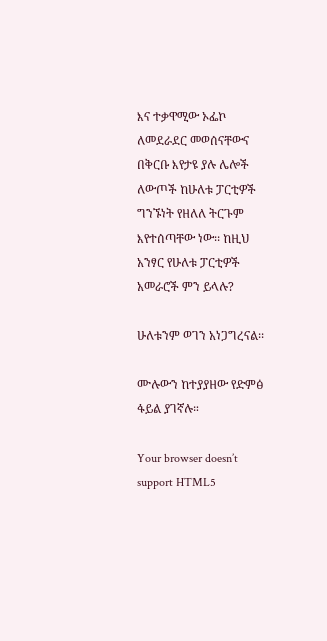እና ተቃዋሚው ኦፌኮ ለመደራደር መወሰናቸውና በቅርቡ እየታዩ ያሉ ሌሎች ለውጦች ከሁለቱ ፓርቲዎች ግንኙነት የዘለለ ትርጉም እየተሰጣቸው ነው፡፡ ከዚህ አንፃር የሁለቱ ፓርቲዎች አመራሮች ምን ይላሉ?

ሁለቱንም ወገን አነጋግረናል፡፡

ሙሉውን ከተያያዘው የድምፅ ፋይል ያገኛሉ።

Your browser doesn’t support HTML5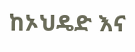ከኦህዴድ እና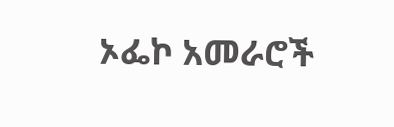ኦፌኮ አመራሮች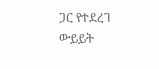ጋር የተደረገ ውይይት